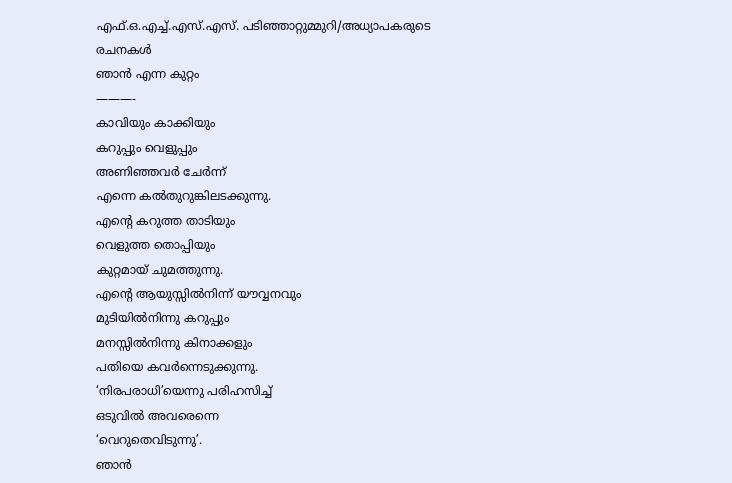എഫ്.ഒ.എച്ച്.എസ്.എസ്. പടിഞ്ഞാറ്റുമ്മുറി/അധ്യാപകരുടെ രചനകൾ
ഞാൻ എന്ന കുറ്റം
———-
കാവിയും കാക്കിയും
കറുപ്പും വെളുപ്പും
അണിഞ്ഞവർ ചേർന്ന്
എന്നെ കൽതുറുങ്കിലടക്കുന്നു.
എന്റെ കറുത്ത താടിയും
വെളുത്ത തൊപ്പിയും
കുറ്റമായ് ചുമത്തുന്നു.
എന്റെ ആയുസ്സിൽനിന്ന് യൗവ്വനവും
മുടിയിൽനിന്നു കറുപ്പും
മനസ്സിൽനിന്നു കിനാക്കളും
പതിയെ കവർന്നെടുക്കുന്നു.
‘നിരപരാധി’യെന്നു പരിഹസിച്ച്
ഒടുവിൽ അവരെന്നെ
‘വെറുതെവിടുന്നു’.
ഞാൻ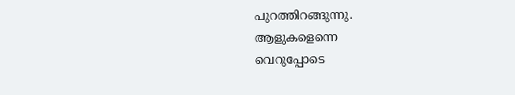പുറത്തിറങ്ങുന്നു.
ആളുകളെന്നെ
വെറുപ്പോടെ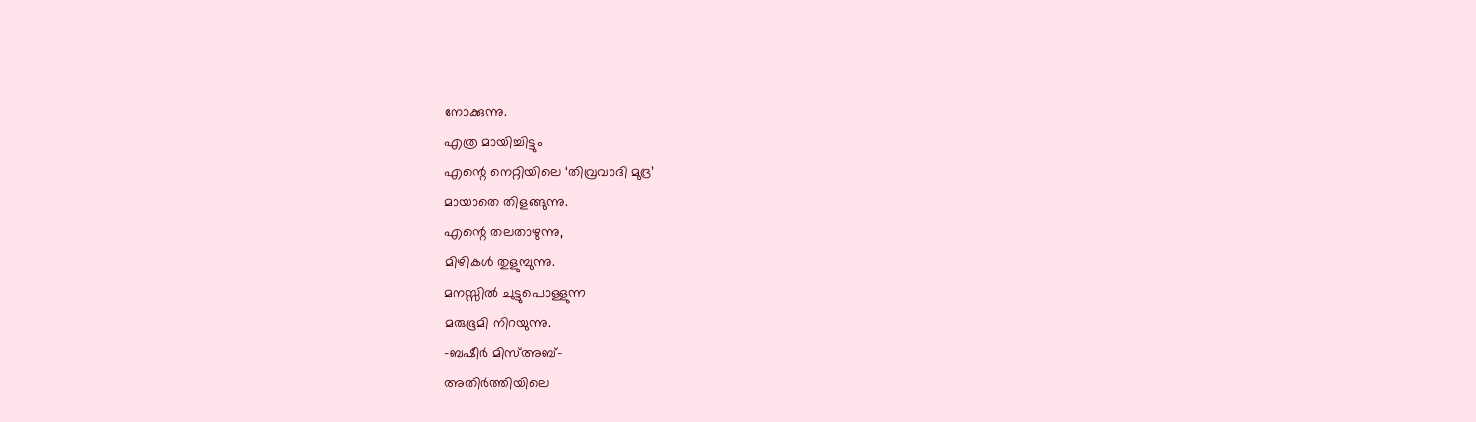നോക്കുന്നു.
എത്ര മായിച്ചിട്ടും
എന്റെ നെറ്റിയിലെ ‘തിവ്രവാദി മുദ്ര’
മായാതെ തിളങ്ങുന്നു.
എന്റെ തലതാഴുന്നു,
മിഴികൾ തുളുമ്പുന്നു.
മനസ്സിൽ ചുട്ടുപൊള്ളുന്ന
മരുഭൂമി നിറയുന്നു.
-ബഷീർ മിസ്അബ്-
അതിർത്തിയിലെ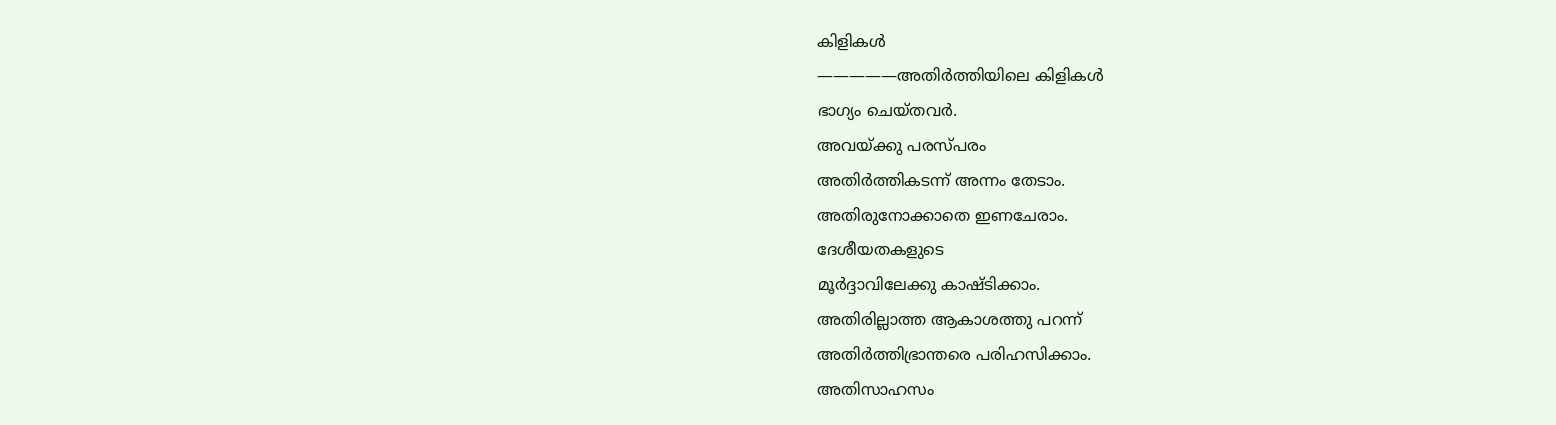കിളികൾ
—————അതിർത്തിയിലെ കിളികൾ
ഭാഗ്യം ചെയ്തവർ.
അവയ്ക്കു പരസ്പരം
അതിർത്തികടന്ന് അന്നം തേടാം.
അതിരുനോക്കാതെ ഇണചേരാം.
ദേശീയതകളുടെ
മൂർദ്ദാവിലേക്കു കാഷ്ടിക്കാം.
അതിരില്ലാത്ത ആകാശത്തു പറന്ന്
അതിർത്തിഭ്രാന്തരെ പരിഹസിക്കാം.
അതിസാഹസം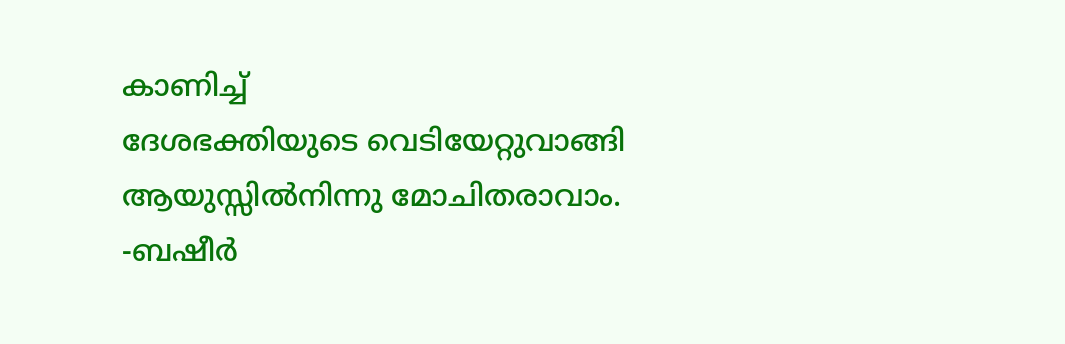കാണിച്ച്
ദേശഭക്തിയുടെ വെടിയേറ്റുവാങ്ങി
ആയുസ്സിൽനിന്നു മോചിതരാവാം.
-ബഷീർ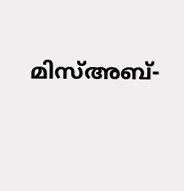മിസ്അബ്-